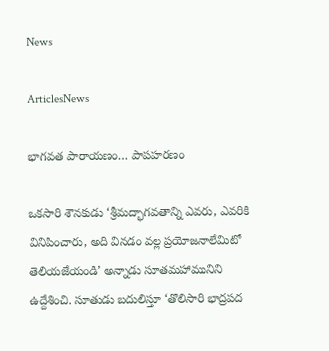News

ArticlesNews

భాగవత పారాయణం… పాపహరణం

ఒకసారి శౌనకుడు ‘శ్రీమద్భాగవతాన్ని ఎవరు, ఎవరికి వినిపించారు, అది వినడం వల్ల ప్రయోజనాలేమిటో తెలియజేయండి’ అన్నాడు సూతమహామునిని ఉద్దేశించి. సూతుడు బదులిస్తూ ‘తొలిసారి భాద్రపద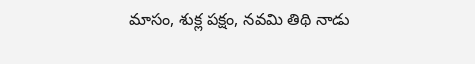మాసం, శుక్ల పక్షం, నవమి తిథి నాడు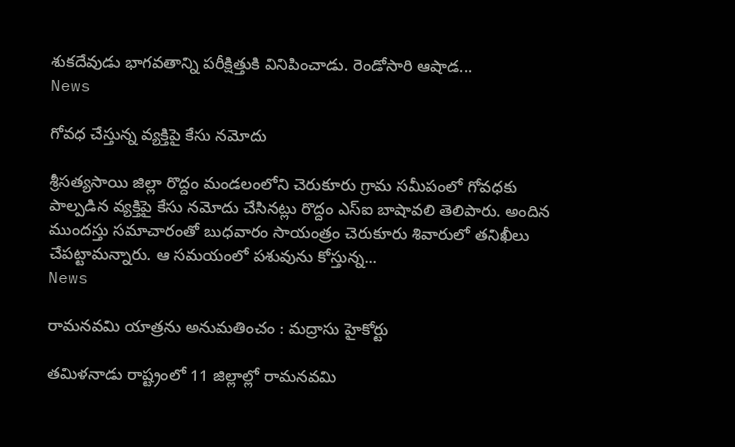శుకదేవుడు భాగవతాన్ని పరీక్షిత్తుకి వినిపించాడు. రెండోసారి ఆషాడ...
News

గోవధ చేస్తున్న వ్యక్తిపై కేసు నమోదు

శ్రీసత్యసాయి జిల్లా రొద్దం మండలంలోని చెరుకూరు గ్రామ సమీపంలో గోవధకు పాల్పడిన వ్యక్తిపై కేసు నమోదు చేసినట్లు రొద్దం ఎస్‌ఐ బాషావలి తెలిపారు. అందిన ముందస్తు సమాచారంతో బుధవారం సాయంత్రం చెరుకూరు శివారులో తనిఖీలు చేపట్టామన్నారు. ఆ సమయంలో పశువును కోస్తున్న...
News

రామనవమి యాత్రను అనుమతించం : మద్రాసు హైకోర్టు

తమిళనాడు రాష్ట్రంలో 11 జిల్లాల్లో రామనవమి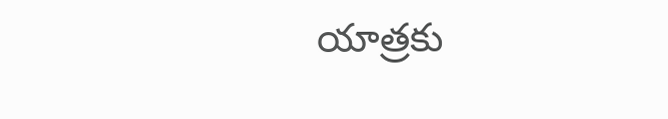యాత్రకు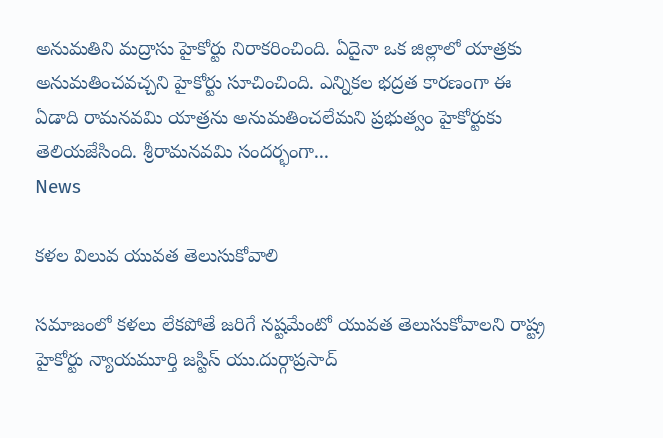అనుమతిని మద్రాసు హైకోర్టు నిరాకరించింది. ఏదైనా ఒక జిల్లాలో యాత్రకు అనుమతించవచ్చని హైకోర్టు సూచించింది. ఎన్నికల భద్రత కారణంగా ఈ ఏడాది రామనవమి యాత్రను అనుమతించలేమని ప్రభుత్వం హైకోర్టుకు తెలియజేసింది. శ్రీరామనవమి సందర్భంగా...
News

కళల విలువ యువత తెలుసుకోవాలి

సమాజంలో కళలు లేకపోతే జరిగే నష్టమేంటో యువత తెలుసుకోవాలని రాష్ట్ర హైకోర్టు న్యాయమూర్తి జస్టిస్‌ యు.దుర్గాప్రసాద్‌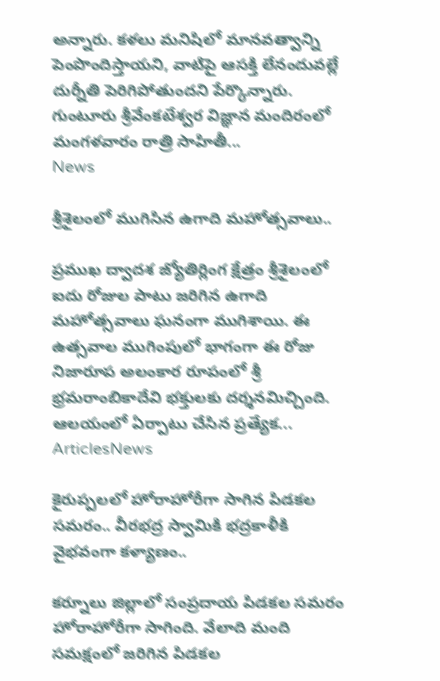అన్నారు. కళలు మనిషిలో మానవత్వాన్ని పెంపొందిస్తాయని, వాటిపై ఆసక్తి లేనందువల్లే దుర్నీతి పెరిగిపోతుందని పేర్కొన్నారు. గుంటూరు శ్రీవేంకటేశ్వర విజ్ఞాన మందిరంలో మంగళవారం రాత్రి సాహితీ...
News

శ్రీశైలంలో ముగిసిన ఉగాది మహోత్సవాలు..

ప్రముఖ ద్వాదశ జ్యోతిర్లింగ క్షేత్రం శ్రీశైలంలో ఐదు రోజుల పాటు జరిగిన ఉగాది మహోత్సవాలు ఘనంగా ముగిశాయి. ఈ ఉత్సవాల ముగింపులో భాగంగా ఈ రోజు నిజారూప అలంకార రూపంలో శ్రీ భ్రమరాంబికాదేవి భక్తులకు దర్శనమిచ్చింది. ఆలయంలో ఏర్పాటు చేసిన ప్రత్యేక...
ArticlesNews

కైరుప్పలలో హోరాహోరీగా సాగిన పిడకల సమరం.. వీరభద్ర స్వామికి భద్రకాళీకి వైభవంగా కళ్యాణం..

కర్నూలు జిల్లాలో సంప్రదాయ పిడకల సమరం హోరాహోరీగా సాగింది. వేలాది మంది సమక్షంలో జరిగిన పిడకల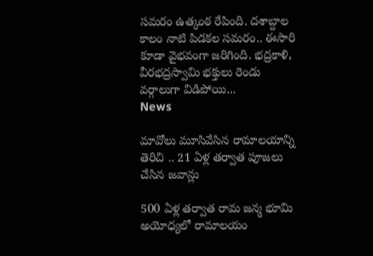సమరం ఉత్కంఠ రేపింది. దశాబ్దాల కాలం నాటి పిడకల సమరం.. ఈసారి కూడా వైభవంగా జరిగింది. భద్రకాళి, వీరభద్రస్వామి భక్తులు రెండు వర్గాలుగా విడిపోయి...
News

మావోలు మూసివేసిన రామాలయాన్ని తెరిచి .. 21 ఏళ్ల తర్వాత పూజలు చేసిన జవాన్లు

500 ఏళ్ల తర్వాత రామ జన్మ భూమి అయోధ్యలో రామాలయం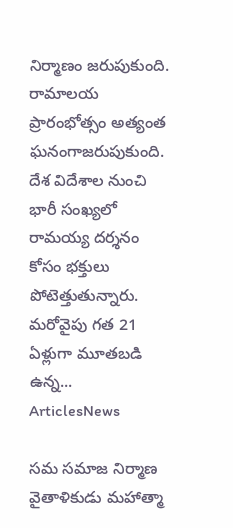నిర్మాణం జరుపుకుంది. రామాలయ ప్రారంభోత్సం అత్యంత ఘనంగాజరుపుకుంది. దేశ విదేశాల నుంచి భారీ సంఖ్యలో రామయ్య దర్శనం కోసం భక్తులు పోటెత్తుతున్నారు. మరోవైపు గత 21 ఏళ్లుగా మూతబడి ఉన్న...
ArticlesNews

సమ సమాజ నిర్మాణ వైతాళికుడు మహాత్మా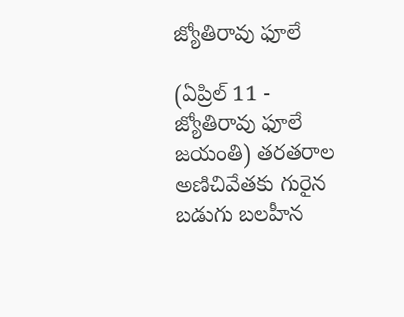జ్యోతిరావు ఫూలే

(ఏప్రిల్ 11 - జ్యోతిరావు ఫూలే జయంతి) తరతరాల అణిచివేతకు గురైన బడుగు బలహీన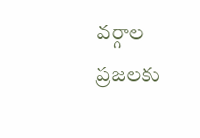వర్గాల ప్రజలకు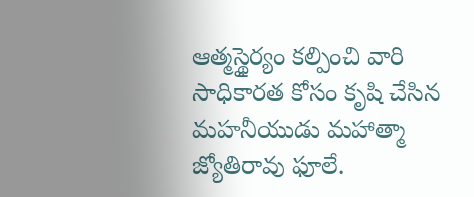ఆత్మస్థైర్యం కల్పించి వారి సాధికారత కోసం కృషి చేసిన మహనీయుడు మహాత్మా జ్యోతిరావు ఫూలే.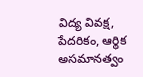విద్య వివక్ష, పేదరికం, ఆర్థిక అసమానత్వం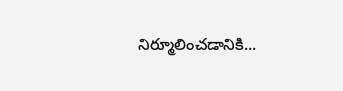నిర్మూలించడానికి...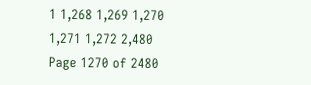1 1,268 1,269 1,270 1,271 1,272 2,480
Page 1270 of 2480